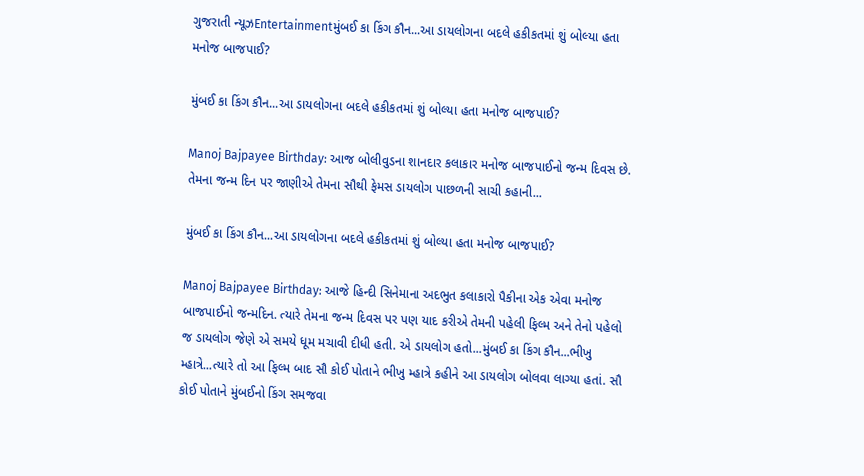ગુજરાતી ન્યૂઝEntertainmentમુંબઈ કા કિંગ કૌન...આ ડાયલોગના બદલે હકીકતમાં શું બોલ્યા હતા મનોજ બાજપાઈ?

મુંબઈ કા કિંગ કૌન...આ ડાયલોગના બદલે હકીકતમાં શું બોલ્યા હતા મનોજ બાજપાઈ?

Manoj Bajpayee Birthday: આજ બોલીવુડના શાનદાર કલાકાર મનોજ બાજપાઈનો જન્મ દિવસ છે. તેમના જન્મ દિન પર જાણીએ તેમના સૌથી ફેમસ ડાયલોગ પાછળની સાચી કહાની...

મુંબઈ કા કિંગ કૌન...આ ડાયલોગના બદલે હકીકતમાં શું બોલ્યા હતા મનોજ બાજપાઈ?

Manoj Bajpayee Birthday: આજે હિન્દી સિનેમાના અદભુત કલાકારો પૈકીના એક એવા મનોજ બાજપાઈનો જન્મદિન. ત્યારે તેમના જન્મ દિવસ પર પણ યાદ કરીએ તેમની પહેલી ફિલ્મ અને તેનો પહેલો જ ડાયલોગ જેણે એ સમયે ધૂમ મચાવી દીધી હતી. એ ડાયલોગ હતો...મુંબઈ કા કિંગ કૌન...ભીખુ મ્હાત્રે...ત્યારે તો આ ફિલ્મ બાદ સૌ કોઈ પોતાને ભીખુ મ્હાત્રે કહીને આ ડાયલોગ બોલવા લાગ્યા હતાં. સૌ કોઈ પોતાને મુંબઈનો કિંગ સમજવા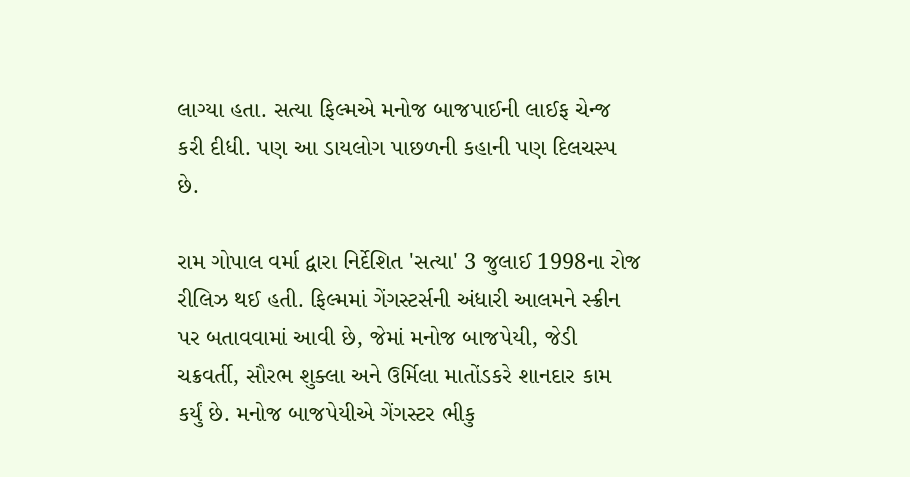લાગ્યા હતા. સત્યા ફિલ્મએ મનોજ બાજપાઈની લાઈફ ચેન્જ કરી દીધી. પણ આ ડાયલોગ પાછળની કહાની પણ દિલચસ્પ છે.

રામ ગોપાલ વર્મા દ્વારા નિર્દેશિત 'સત્યા' 3 જુલાઈ 1998ના રોજ રીલિઝ થઈ હતી. ફિલ્મમાં ગેંગસ્ટર્સની અંધારી આલમને સ્ક્રીન પર બતાવવામાં આવી છે, જેમાં મનોજ બાજપેયી, જેડી ચક્રવર્તી, સૌરભ શુક્લા અને ઉર્મિલા માતોંડકરે શાનદાર કામ કર્યું છે. મનોજ બાજપેયીએ ગેંગસ્ટર ભીકુ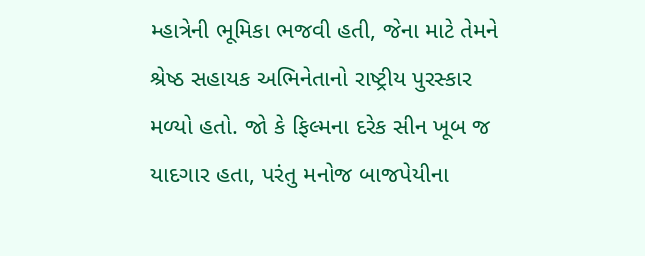મ્હાત્રેની ભૂમિકા ભજવી હતી, જેના માટે તેમને શ્રેષ્ઠ સહાયક અભિનેતાનો રાષ્ટ્રીય પુરસ્કાર મળ્યો હતો. જો કે ફિલ્મના દરેક સીન ખૂબ જ યાદગાર હતા, પરંતુ મનોજ બાજપેયીના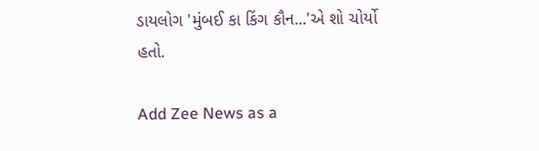ડાયલોગ 'મુંબઈ કા કિંગ કૌન...'એ શો ચોર્યો હતો.

Add Zee News as a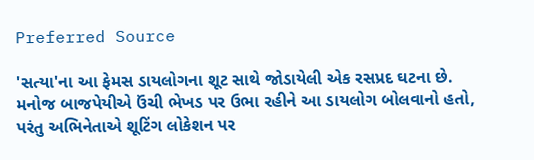Preferred Source

'સત્યા'ના આ ફેમસ ડાયલોગના શૂટ સાથે જોડાયેલી એક રસપ્રદ ઘટના છે. મનોજ બાજપેયીએ ઉંચી ભેખડ પર ઉભા રહીને આ ડાયલોગ બોલવાનો હતો, પરંતુ અભિનેતાએ શૂટિંગ લોકેશન પર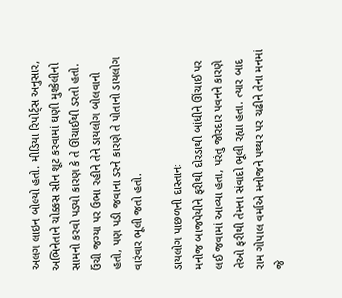અલગ લાઇન બોલ્યો હતો. મીડિયા રિપોર્ટ્સ અનુસાર, અભિનેતાને ચોક્કસ સીન શૂટ કરવામાં ઘણી મુશ્કેલીનો સામનો કરવો પડ્યો કારણ કે તે ઊંચાઈથી ડરતો હતો. ઉંચી જગ્યા પર ઉભા રહીને તેને ડાયલોગ બોલવાનો હતો, પણ પડી જવાના ડરને કારણે તે પોતાનો ડાયલોગ વારંવાર ભૂલી જતો હતો.

ડાયલોગ પાછળની દાસ્તાનઃ
મનોજ બાજપેયીને ફરીથી દોરડાથી બાંધીને ઊંચાઈ પર લઈ જવામાં આવ્યા હતા, પરંતુ જોરદાર પવનને કારણે તેઓ ફરીથી તેમના સંવાદો ભૂલી રહ્યા હતા. ત્યાર બાદ રામ ગોપાલ વર્માએ મનોજને પથ્થર પર ચઢીને તેના મનમાં જે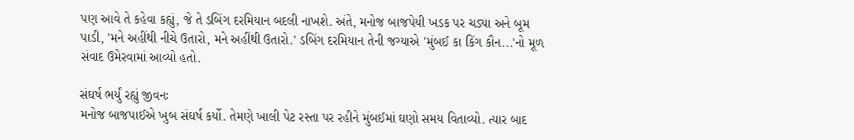પણ આવે તે કહેવા કહ્યું, જે તે ડબિંગ દરમિયાન બદલી નાખશે. અંતે, મનોજ બાજપેયી ખડક પર ચડ્યા અને બૂમ પાડી, 'મને અહીંથી નીચે ઉતારો, મને અહીંથી ઉતારો.' ડબિંગ દરમિયાન તેની જગ્યાએ 'મુંબઈ કા કિંગ કૌન...'નો મૂળ સંવાદ ઉમેરવામાં આવ્યો હતો.

સંઘર્ષ ભર્યું રહ્યું જીવનઃ
મનોજ બાજપાઈએ ખુબ સંઘર્ષ કર્યો. તેમણે ખાલી પેટ રસ્તા પર રહીને મુંબઈમાં ઘણો સમય વિતાવ્યો. ત્યાર બાદ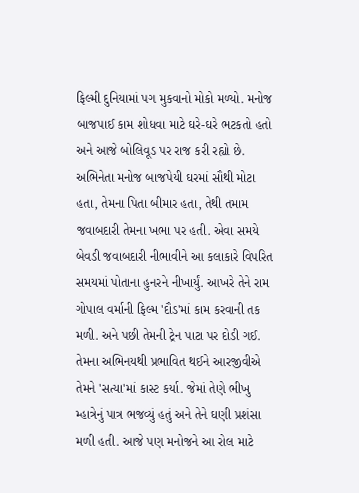ફિલ્મી દુનિયામાં પગ મુકવાનો મોકો મળ્યો. મનોજ બાજપાઈ કામ શોધવા માટે ઘરે-ઘરે ભટકતો હતો અને આજે બોલિવૂડ પર રાજ કરી રહ્યો છે. અભિનેતા મનોજ બાજપેયી ઘરમાં સૌથી મોટા હતા, તેમના પિતા બીમાર હતા, તેથી તમામ જવાબદારી તેમના ખભા પર હતી. એવા સમયે બેવડી જવાબદારી નીભાવીને આ કલાકારે વિપરિત સમયમાં પોતાના હુનરને નીખાર્યું. આખરે તેને રામ ગોપાલ વર્માની ફિલ્મ 'દૌડ'માં કામ કરવાની તક મળી. અને પછી તેમની ટ્રેન પાટા પર દોડી ગઈ. તેમના અભિનયથી પ્રભાવિત થઈને આરજીવીએ તેમને 'સત્યા'માં કાસ્ટ કર્યા. જેમાં તેણે ભીખુ મ્હાત્રેનું પાત્ર ભજવ્યું હતું અને તેને ઘણી પ્રશંસા મળી હતી. આજે પણ મનોજને આ રોલ માટે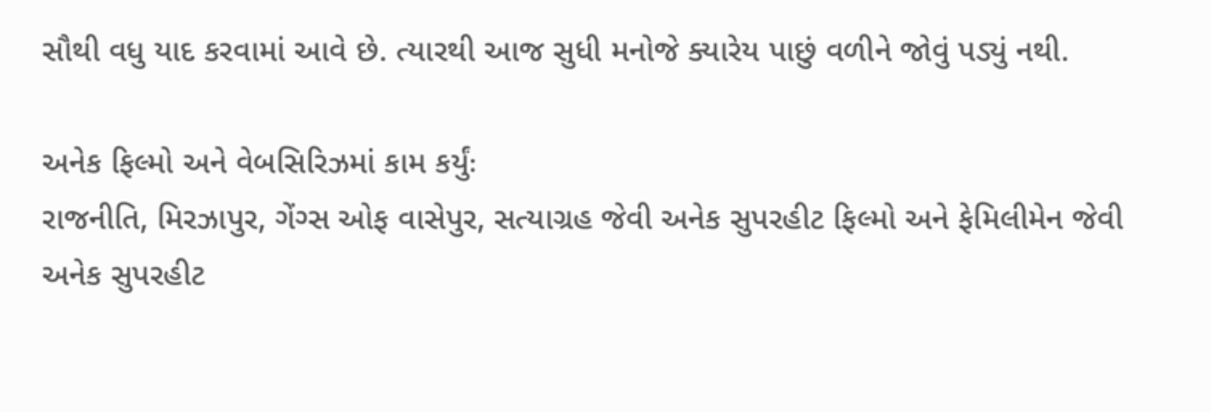સૌથી વધુ યાદ કરવામાં આવે છે. ત્યારથી આજ સુધી મનોજે ક્યારેય પાછું વળીને જોવું પડ્યું નથી.

અનેક ફિલ્મો અને વેબસિરિઝમાં કામ કર્યુંઃ
રાજનીતિ, મિરઝાપુર, ગેંગ્સ ઓફ વાસેપુર, સત્યાગ્રહ જેવી અનેક સુપરહીટ ફિલ્મો અને ફેમિલીમેન જેવી અનેક સુપરહીટ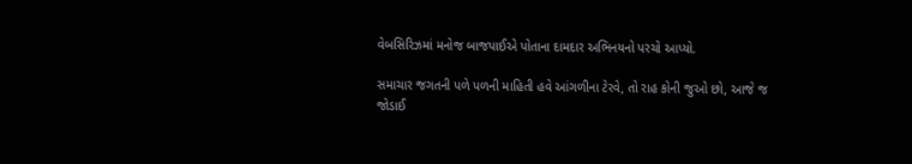વેબસિરિઝમાં મનોજ બાજપાઈએ પોતાના દામદાર અભિનયનો પરચો આપ્યો.

સમાચાર જગતની પળે પળની માહિતી હવે આંગળીના ટેરવે, તો રાહ કોની જુઓ છો, આજે જ જોડાઈ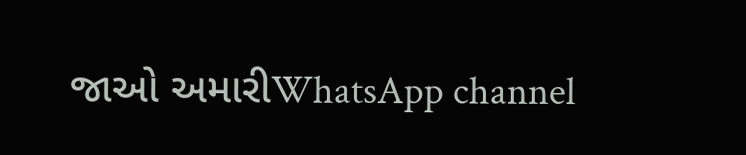જાઓ અમારીWhatsApp channel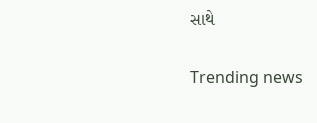સાથે

Trending news